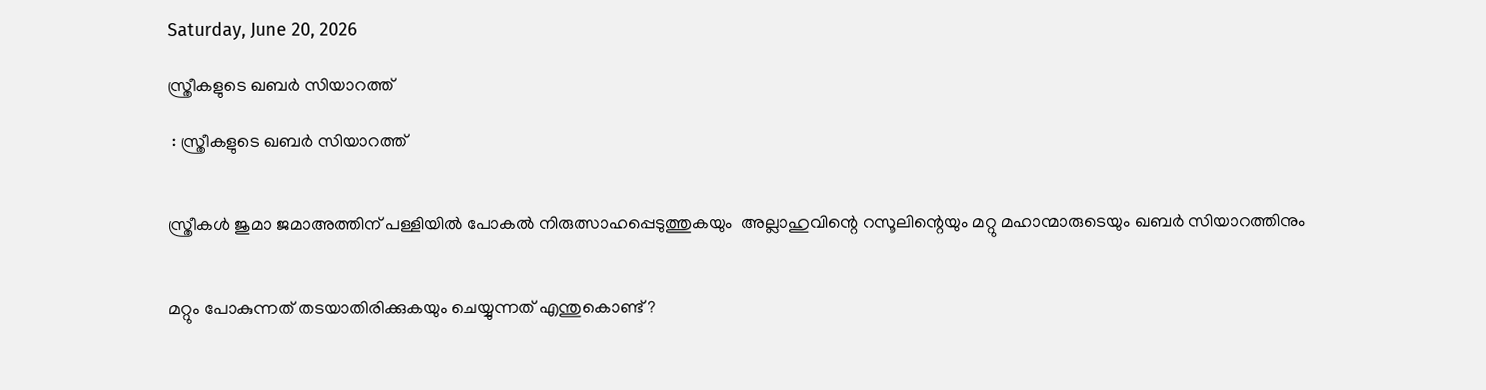Saturday, June 20, 2026

സ്ത്രീകളുടെ ഖബര്‍ സിയാറത്ത്

 : സ്ത്രീകളുടെ ഖബര്‍ സിയാറത്ത്


സ്ത്രീകൾ ജുമാ ജമാഅത്തിന് പള്ളിയിൽ പോകൽ നിരുത്സാഹപ്പെടുത്തുകയും  അല്ലാഹുവിന്റെ റസൂലിന്റെയും മറ്റു മഹാന്മാരുടെയും ഖബർ സിയാറത്തിനും


മറ്റും പോകുന്നത് തടയാതിരിക്കുകയും ചെയ്യുന്നത് എന്തുകൊണ്ട് ?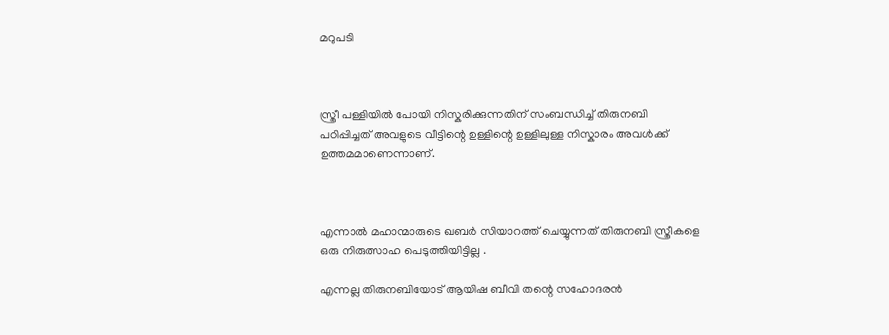മറുപടി



സ്ത്രീ പള്ളിയിൽ പോയി നിസ്കരിക്കുന്നതിന് സംബന്ധിച്ച് തിരുനബി പഠിപ്പിച്ചത് അവളുടെ വീട്ടിന്റെ ഉള്ളിന്റെ ഉള്ളിലുള്ള നിസ്കാരം അവൾക്ക് ഉത്തമമാണെന്നാണ്.



എന്നാൽ മഹാന്മാരുടെ ഖബർ സിയാറത്ത് ചെയ്യുന്നത് തിരുനബി സ്ത്രീകളെ ഒരു നിരുത്സാഹ പെടുത്തിയിട്ടില്ല .

എന്നല്ല തിരുനബിയോട് ആയിഷ ബീവി തന്റെ സഹോദരൻ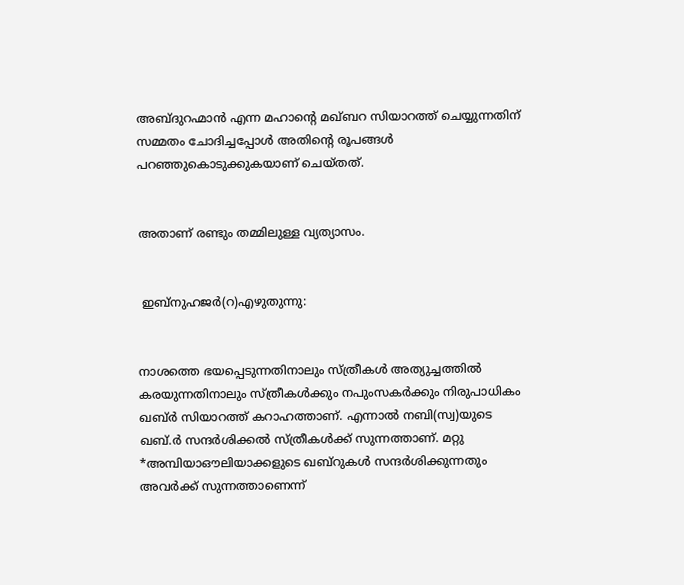അബ്ദുറഹ്മാൻ എന്ന മഹാന്റെ മഖ്ബറ സിയാറത്ത് ചെയ്യുന്നതിന് സമ്മതം ചോദിച്ചപ്പോൾ അതിന്റെ രൂപങ്ങൾ പറഞ്ഞുകൊടുക്കുകയാണ് ചെയ്തത്.


അതാണ് രണ്ടും തമ്മിലുള്ള വ്യത്യാസം.


 ഇബ്നുഹജര്‍(റ)എഴുതുന്നു:


നാശത്തെ ഭയപ്പെടുന്നതിനാലും സ്ത്രീകള്‍ അത്യുച്ചത്തില്‍ കരയുന്നതിനാലും സ്ത്രീകള്‍ക്കും നപുംസകര്‍ക്കും നിരുപാധികം ഖബ്ര്‍ സിയാറത്ത് കറാഹത്താണ്. എന്നാല്‍ നബി(സ്വ)യുടെ ഖബ്.ര്‍ സന്ദര്‍ശിക്കല്‍ സ്ത്രീകള്‍ക്ക് സുന്നത്താണ്. മറ്റു *അമ്പിയാഔലിയാക്കളുടെ ഖബ്റുകള്‍ സന്ദര്‍ശിക്കുന്നതും അവര്‍ക്ക് സുന്നത്താണെന്ന്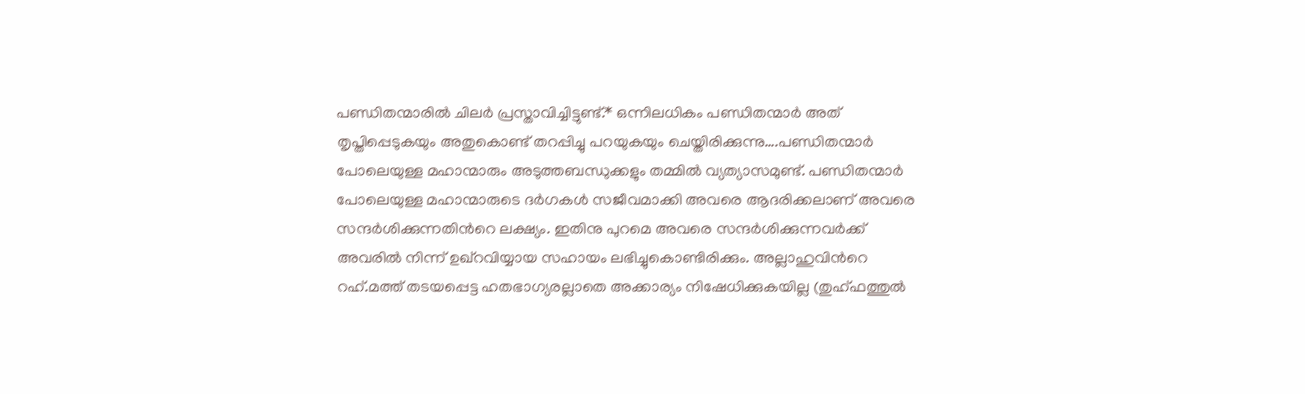പണ്ഡിതന്മാരില്‍ ചിലര്‍ പ്രസ്താവിച്ചിട്ടുണ്ട്.* ഒന്നിലധികം പണ്ഡിതന്മാര്‍ അത് തൃപ്തിപ്പെടുകയും അതുകൊണ്ട് തറപ്പിച്ചു പറയുകയും ചെയ്തിരിക്കുന്നു….പണ്ഡിതന്മാര്‍ പോലെയുള്ള മഹാന്മാരും അടുത്തബന്ധുക്കളും തമ്മില്‍ വ്യത്യാസമുണ്ട്. പണ്ഡിതന്മാര്‍ പോലെയുള്ള മഹാന്മാരുടെ ദര്‍ഗകള്‍ സജീവമാക്കി അവരെ ആദരിക്കലാണ് അവരെ സന്ദര്‍ശിക്കുന്നതിന്‍റെ ലക്ഷ്യം. ഇതിനു പുറമെ അവരെ സന്ദര്‍ശിക്കുന്നവര്‍ക്ക് അവരില്‍ നിന്ന് ഉഖ്റവിയ്യായ സഹായം ലഭിച്ചുകൊണ്ടിരിക്കും. അല്ലാഹുവിന്‍റെ റഹ്.മത്ത് തടയപ്പെട്ട ഹതഭാഗ്യരല്ലാതെ അക്കാര്യം നിഷേധിക്കുകയില്ല (തുഹ്ഫത്തുല്‍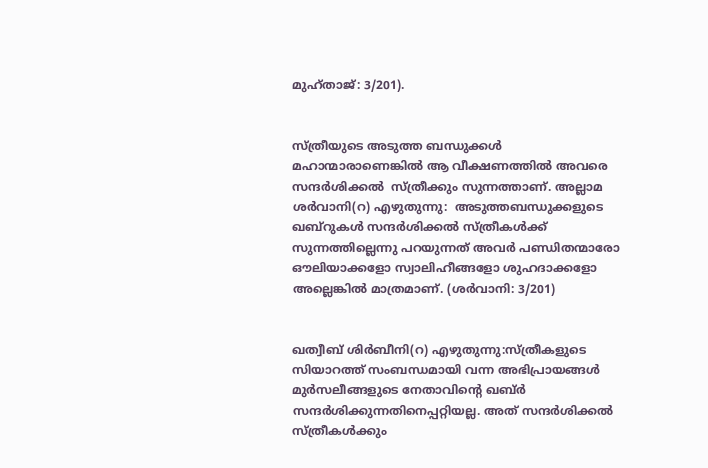മുഹ്താജ്: 3/201).


സ്ത്രീയുടെ അടുത്ത ബന്ധുക്കള്‍ മഹാന്മാരാണെങ്കില്‍ ആ വീക്ഷണത്തില്‍ അവരെ സന്ദര്‍ശിക്കല്‍  സ്ത്രീക്കും സുന്നത്താണ്. അല്ലാമ ശര്‍വാനി(റ) എഴുതുന്നു:  അടുത്തബന്ധുക്കളുടെ ഖബ്റുകള്‍ സന്ദര്‍ശിക്കല്‍ സ്ത്രീകള്‍ക്ക് സുന്നത്തില്ലെന്നു പറയുന്നത് അവര്‍ പണ്ഡിതന്മാരോ ഔലിയാക്കളോ സ്വാലിഹീങ്ങളോ ശുഹദാക്കളോ അല്ലെങ്കില്‍ മാത്രമാണ്. (ശര്‍വാനി: 3/201)


ഖത്വീബ് ശിര്‍ബീനി(റ) എഴുതുന്നു:സ്ത്രീകളുടെ സിയാറത്ത് സംബന്ധമായി വന്ന അഭിപ്രായങ്ങള്‍ മുര്‍സലീങ്ങളുടെ നേതാവിന്റെ ഖബ്ര്‍ സന്ദര്‍ശിക്കുന്നതിനെപ്പറ്റിയല്ല. അത് സന്ദര്‍ശിക്കല്‍  സ്ത്രീകള്‍ക്കും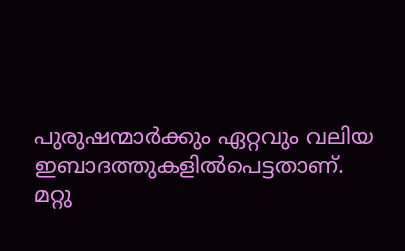പുരുഷന്മാര്‍ക്കും ഏറ്റവും വലിയ ഇബാദത്തുകളില്‍പെട്ടതാണ്. മറ്റു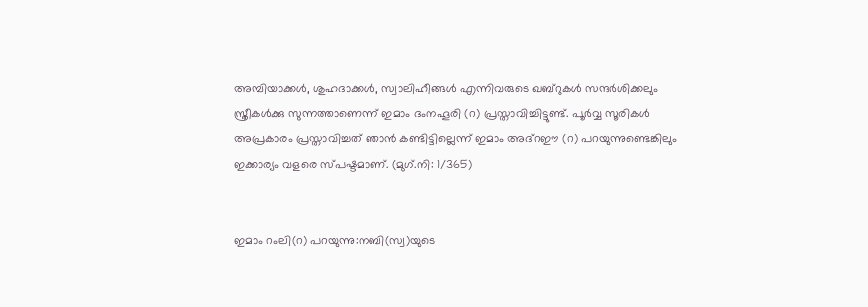അമ്പിയാക്കള്‍, ശുഹദാക്കള്‍, സ്വാലിഹീങ്ങള്‍ എന്നിവരുടെ ഖബ്റുകള്‍ സന്ദര്‍ശിക്കലും സ്ത്രീകള്‍ക്കു സുന്നത്താണെന്ന് ഇമാം ദംനഹൂരി (റ) പ്രസ്താവിച്ചിട്ടുണ്ട്. പൂര്‍വ്വ സൂരികള്‍ അപ്രകാരം പ്രസ്താവിച്ചത് ഞാന്‍ കണ്ടിട്ടില്ലെന്ന് ഇമാം അദ്റഈ (റ) പറയുന്നുണ്ടെങ്കിലും ഇക്കാര്യം വളരെ സ്പഷ്ടമാണ്. (മുഗ്.നി: 1/365)


ഇമാം റംലി(റ) പറയുന്നു:നബി(സ്വ)യുടെ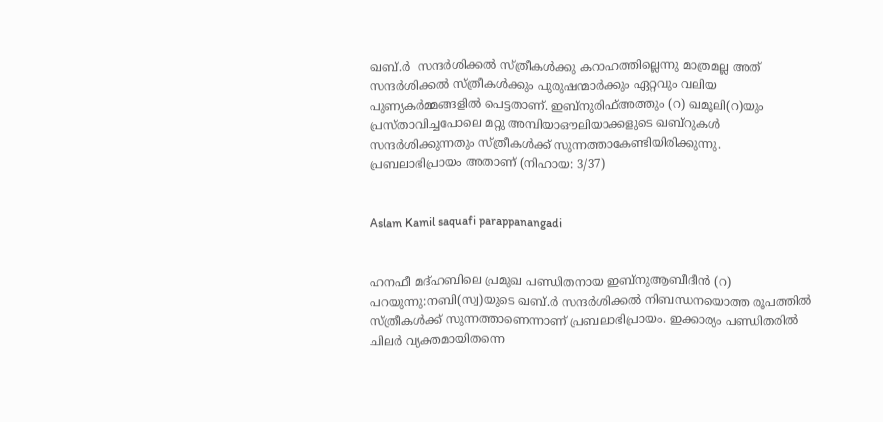ഖബ്.ര്‍  സന്ദര്‍ശിക്കല്‍ സ്ത്രീകള്‍ക്കു കറാഹത്തില്ലെന്നു മാത്രമല്ല അത് സന്ദര്‍ശിക്കല്‍ സ്ത്രീകള്‍ക്കും പുരുഷന്മാര്‍ക്കും ഏറ്റവും വലിയ പുണ്യകര്‍മ്മങ്ങളില്‍ പെട്ടതാണ്. ഇബ്നുരിഫ്അത്തും (റ) ഖമൂലി(റ)യും പ്രസ്താവിച്ചപോലെ മറ്റു അമ്പിയാഔലിയാക്കളുടെ ഖബ്റുകള്‍ സന്ദര്‍ശിക്കുന്നതും സ്ത്രീകള്‍ക്ക് സുന്നത്താകേണ്ടിയിരിക്കുന്നു.  പ്രബലാഭിപ്രായം അതാണ് (നിഹായ: 3/37)


Aslam Kamil saquafi parappanangadi


ഹനഫീ മദ്ഹബിലെ പ്രമുഖ പണ്ഡിതനായ ഇബ്നുആബീദീന്‍ (റ) പറയുന്നു:നബി(സ്വ)യുടെ ഖബ്.ര്‍ സന്ദര്‍ശിക്കല്‍ നിബന്ധനയൊത്ത രൂപത്തില്‍ സ്ത്രീകള്‍ക്ക് സുന്നത്താണെന്നാണ് പ്രബലാഭിപ്രായം. ഇക്കാര്യം പണ്ഡിതരില്‍ ചിലര്‍ വ്യക്തമായിതന്നെ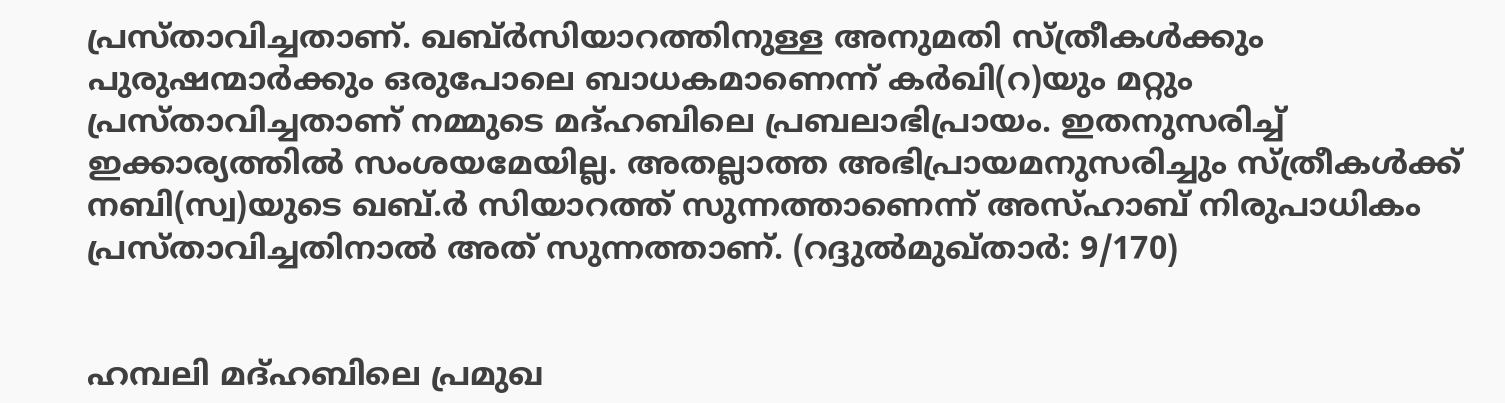പ്രസ്താവിച്ചതാണ്. ഖബ്ര്‍സിയാറത്തിനുള്ള അനുമതി സ്ത്രീകള്‍ക്കും പുരുഷന്മാര്‍ക്കും ഒരുപോലെ ബാധകമാണെന്ന് കര്‍ഖി(റ)യും മറ്റും പ്രസ്താവിച്ചതാണ് നമ്മുടെ മദ്ഹബിലെ പ്രബലാഭിപ്രായം. ഇതനുസരിച്ച് ഇക്കാര്യത്തില്‍ സംശയമേയില്ല. അതല്ലാത്ത അഭിപ്രായമനുസരിച്ചും സ്ത്രീകള്‍ക്ക് നബി(സ്വ)യുടെ ഖബ്.ര്‍ സിയാറത്ത് സുന്നത്താണെന്ന് അസ്ഹാബ് നിരുപാധികം പ്രസ്താവിച്ചതിനാല്‍ അത് സുന്നത്താണ്. (റദ്ദുല്‍മുഖ്താര്‍: 9/170)


ഹമ്പലി മദ്ഹബിലെ പ്രമുഖ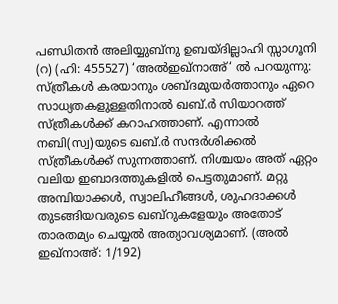പണ്ഡിതന്‍ അലിയ്യുബ്നു ഉബയ്ദില്ലാഹി സ്സാഗൂനി (റ) (ഹി: 455527) ‘അല്‍ഇഖ്നാഅ്‘ ല്‍ പറയുന്നു: സ്ത്രീകള്‍ കരയാനും ശബ്ദമുയര്‍ത്താനും ഏറെ സാധ്യതകളുള്ളതിനാല്‍ ഖബ്.ര്‍ സിയാറത്ത് സ്ത്രീകള്‍ക്ക് കറാഹത്താണ്. എന്നാല്‍ നബി(സ്വ)യുടെ ഖബ്.ര്‍ സന്ദര്‍ശിക്കല്‍ സ്ത്രീകള്‍ക്ക് സുന്നത്താണ്. നിശ്ചയം അത് ഏറ്റം വലിയ ഇബാദത്തുകളില്‍ പെട്ടതുമാണ്. മറ്റു അമ്പിയാക്കള്‍, സ്വാലിഹീങ്ങള്‍, ശുഹദാക്കള്‍ തുടങ്ങിയവരുടെ ഖബ്റുകളേയും അതോട് താരതമ്യം ചെയ്യല്‍ അത്യാവശ്യമാണ്. (അല്‍ ഇഖ്നാഅ്: 1/192)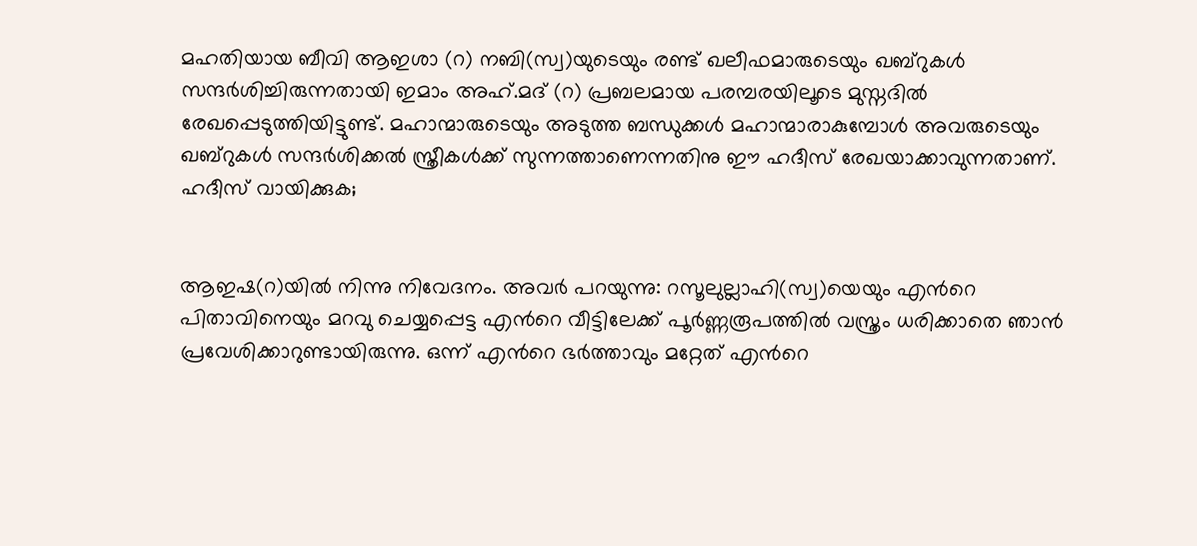മഹതിയായ ബീവി ആഇശാ (റ) നബി(സ്വ)യുടെയും രണ്ട് ഖലീഫമാരുടെയും ഖബ്റുകള്‍ സന്ദര്‍ശിച്ചിരുന്നതായി ഇമാം അഹ്.മദ് (റ) പ്രബലമായ പരമ്പരയിലൂടെ മുസ്നദില്‍ രേഖപ്പെടുത്തിയിട്ടുണ്ട്. മഹാന്മാരുടെയും അടുത്ത ബന്ധുക്കള്‍ മഹാന്മാരാകുമ്പോള്‍ അവരുടെയും ഖബ്റുകള്‍ സന്ദര്‍ശിക്കല്‍ സ്ത്രീകള്‍ക്ക് സുന്നത്താണെന്നതിനു ഈ ഹദീസ് രേഖയാക്കാവുന്നതാണ്. ഹദീസ് വായിക്കുക;


ആഇഷ(റ)യില്‍ നിന്നു നിവേദനം. അവര്‍ പറയുന്നു: റസൂലുല്ലാഹി(സ്വ)യെയും എന്‍റെ പിതാവിനെയും മറവു ചെയ്യപ്പെട്ട എന്‍റെ വീട്ടിലേക്ക് പൂര്‍ണ്ണരൂപത്തില്‍ വസ്ത്രം ധരിക്കാതെ ഞാന്‍ പ്രവേശിക്കാറുണ്ടായിരുന്നു. ഒന്ന് എന്‍റെ ഭര്‍ത്താവും മറ്റേത് എന്‍റെ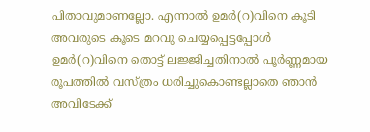പിതാവുമാണല്ലോ. എന്നാല്‍ ഉമര്‍(റ)വിനെ കൂടി അവരുടെ കൂടെ മറവു ചെയ്യപ്പെട്ടപ്പോള്‍ ഉമര്‍(റ)വിനെ തൊട്ട് ലജ്ജിച്ചതിനാല്‍ പൂര്‍ണ്ണമായ രൂപത്തില്‍ വസ്ത്രം ധരിച്ചുകൊണ്ടല്ലാതെ ഞാന്‍ അവിടേക്ക്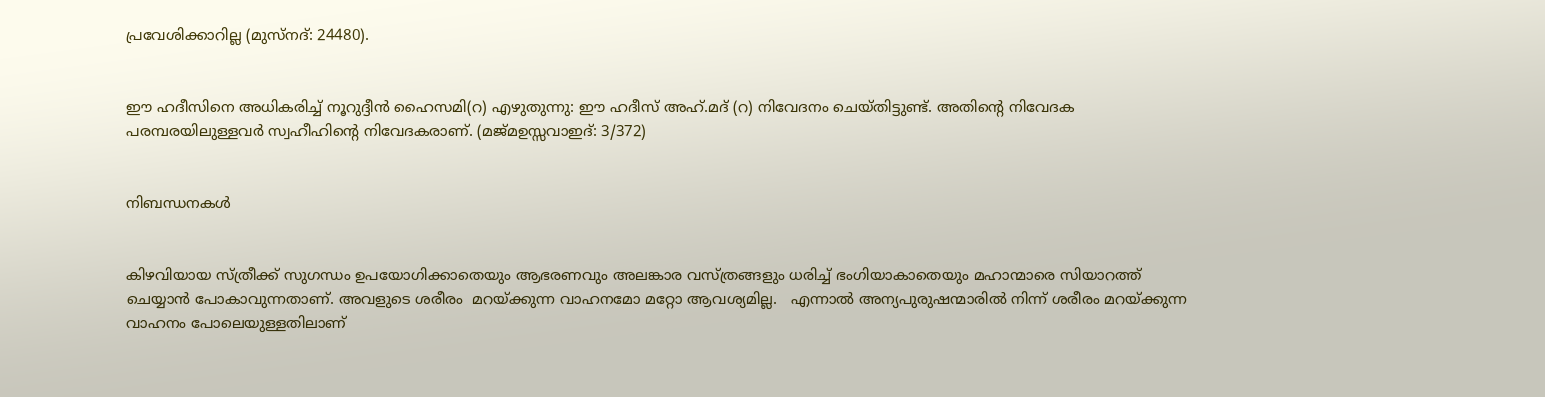പ്രവേശിക്കാറില്ല (മുസ്നദ്: 24480).


ഈ ഹദീസിനെ അധികരിച്ച് നൂറുദ്ദീന്‍ ഹൈസമി(റ) എഴുതുന്നു: ഈ ഹദീസ് അഹ്.മദ് (റ) നിവേദനം ചെയ്തിട്ടുണ്ട്. അതിന്‍റെ നിവേദക പരമ്പരയിലുള്ളവര്‍ സ്വഹീഹിന്‍റെ നിവേദകരാണ്. (മജ്മഉസ്സവാഇദ്: 3/372)


നിബന്ധനകള്‍


കിഴവിയായ സ്ത്രീക്ക് സുഗന്ധം ഉപയോഗിക്കാതെയും ആഭരണവും അലങ്കാര വസ്ത്രങ്ങളും ധരിച്ച് ഭംഗിയാകാതെയും മഹാന്മാരെ സിയാറത്ത് ചെയ്യാന്‍ പോകാവുന്നതാണ്. അവളുടെ ശരീരം  മറയ്ക്കുന്ന വാഹനമോ മറ്റോ ആവശ്യമില്ല.   എന്നാല്‍ അന്യപുരുഷന്മാരില്‍ നിന്ന് ശരീരം മറയ്ക്കുന്ന വാഹനം പോലെയുള്ളതിലാണ്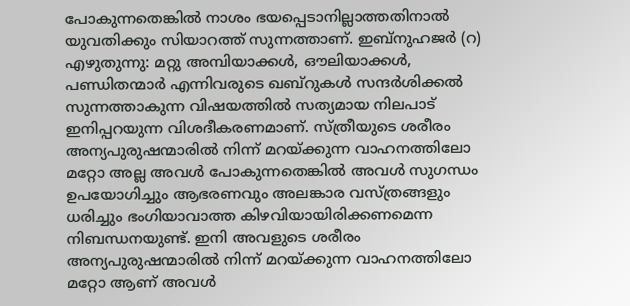പോകുന്നതെങ്കില്‍ നാശം ഭയപ്പെടാനില്ലാത്തതിനാല്‍ യുവതിക്കും സിയാറത്ത് സുന്നത്താണ്. ഇബ്നുഹജര്‍ (റ) എഴുതുന്നു: മറ്റു അമ്പിയാക്കള്‍, ഔലിയാക്കള്‍, പണ്ഡിതന്മാര്‍ എന്നിവരുടെ ഖബ്റുകള്‍ സന്ദര്‍ശിക്കല്‍ സുന്നത്താകുന്ന വിഷയത്തില്‍ സത്യമായ നിലപാട് ഇനിപ്പറയുന്ന വിശദീകരണമാണ്. സ്ത്രീയുടെ ശരീരം അന്യപുരുഷന്മാരില്‍ നിന്ന് മറയ്ക്കുന്ന വാഹനത്തിലോ മറ്റോ അല്ല അവള്‍ പോകുന്നതെങ്കില്‍ അവള്‍ സുഗന്ധം ഉപയോഗിച്ചും ആഭരണവും അലങ്കാര വസ്ത്രങ്ങളും ധരിച്ചും ഭംഗിയാവാത്ത കിഴവിയായിരിക്കണമെന്ന നിബന്ധനയുണ്ട്. ഇനി അവളുടെ ശരീരം അന്യപുരുഷന്മാരില്‍ നിന്ന് മറയ്ക്കുന്ന വാഹനത്തിലോ മറ്റോ ആണ് അവള്‍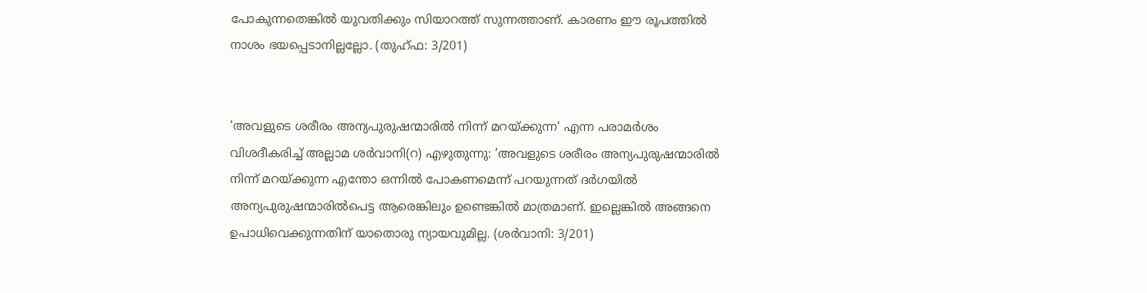പോകുന്നതെങ്കില്‍ യുവതിക്കും സിയാറത്ത് സുന്നത്താണ്. കാരണം ഈ രൂപത്തില്‍ നാശം ഭയപ്പെടാനില്ലല്ലോ. (തുഹ്ഫ: 3/201)


‘അവളുടെ ശരീരം അന്യപുരുഷന്മാരില്‍ നിന്ന് മറയ്ക്കുന്ന‘ എന്ന പരാമര്‍ശം വിശദീകരിച്ച് അല്ലാമ ശര്‍വാനി(റ) എഴുതുന്നു: ‘അവളുടെ ശരീരം അന്യപുരുഷന്മാരില്‍ നിന്ന് മറയ്ക്കുന്ന എന്തോ ഒന്നില്‍ പോകണമെന്ന് പറയുന്നത് ദര്‍ഗയില്‍ അന്യപുരുഷന്മാരില്‍പെട്ട ആരെങ്കിലും ഉണ്ടെങ്കില്‍ മാത്രമാണ്. ഇല്ലെങ്കില്‍ അങ്ങനെ ഉപാധിവെക്കുന്നതിന് യാതൊരു ന്യായവുമില്ല. (ശര്‍വാനി: 3/201)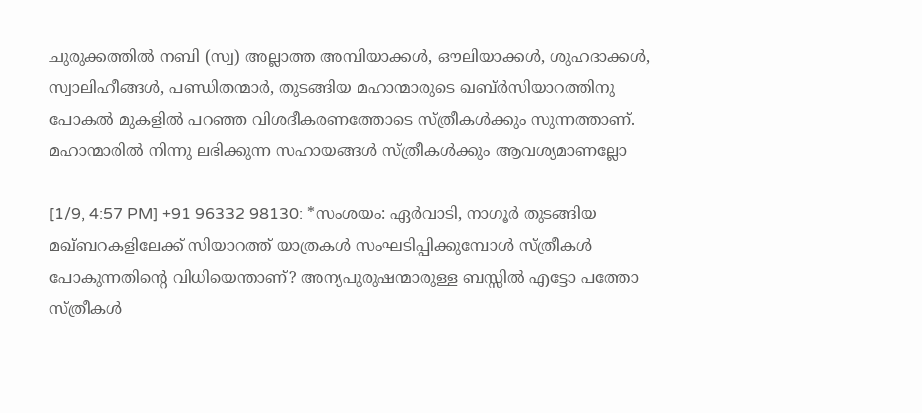ചുരുക്കത്തില്‍ നബി (സ്വ) അല്ലാത്ത അമ്പിയാക്കള്‍, ഔലിയാക്കള്‍, ശുഹദാക്കള്‍, സ്വാലിഹീങ്ങള്‍, പണ്ഡിതന്മാര്‍, തുടങ്ങിയ മഹാന്മാരുടെ ഖബ്ര്‍സിയാറത്തിനു പോകല്‍ മുകളില്‍ പറഞ്ഞ വിശദീകരണത്തോടെ സ്ത്രീകള്‍ക്കും സുന്നത്താണ്. മഹാന്മാരില്‍ നിന്നു ലഭിക്കുന്ന സഹായങ്ങള്‍ സ്ത്രീകള്‍ക്കും ആവശ്യമാണല്ലോ

[1/9, 4:57 PM] +91 96332 98130: *സംശയം: ഏര്‍വാടി, നാഗൂര്‍ തുടങ്ങിയ മഖ്ബറകളിലേക്ക് സിയാറത്ത് യാത്രകള്‍ സംഘടിപ്പിക്കുമ്പോള്‍ സ്ത്രീകള്‍ പോകുന്നതിന്റെ വിധിയെന്താണ്? അന്യപുരുഷന്മാരുള്ള ബസ്സില്‍ എട്ടോ പത്തോ സ്ത്രീകള്‍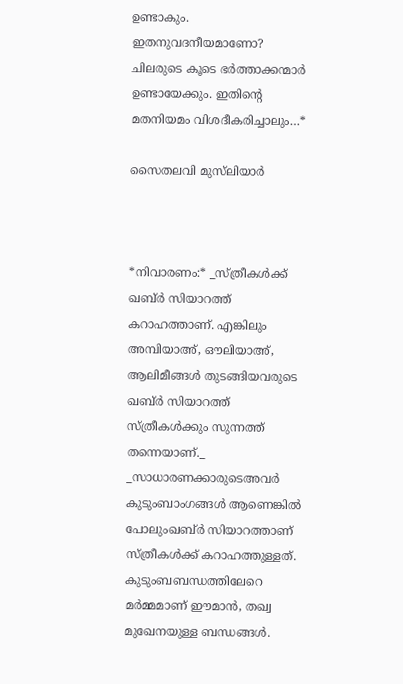ഉണ്ടാകും. ഇതനുവദനീയമാണോ? ചിലരുടെ കൂടെ ഭര്‍ത്താക്കന്മാര്‍ ഉണ്ടായേക്കും. ഇതിന്റെ മതനിയമം വിശദീകരിച്ചാലും…*

സൈതലവി മുസ്‌ലിയാര്‍



*നിവാരണം:* _സ്ത്രീകള്‍ക്ക് ഖബ്ര്‍ സിയാറത്ത് കറാഹത്താണ്. എങ്കിലും അമ്പിയാഅ്, ഔലിയാഅ്, ആലിമീങ്ങള്‍ തുടങ്ങിയവരുടെ ഖബ്ര്‍ സിയാറത്ത് സ്ത്രീകള്‍ക്കും സുന്നത്ത് തന്നെയാണ്._ _സാധാരണക്കാരുടെഅവര്‍ കുടുംബാംഗങ്ങള്‍ ആണെങ്കില്‍ പോലുംഖബ്ര്‍ സിയാറത്താണ് സ്ത്രീകള്‍ക്ക് കറാഹത്തുള്ളത്. കുടുംബബന്ധത്തിലേറെ മര്‍മ്മമാണ് ഈമാന്‍, തഖ്വ മുഖേനയുള്ള ബന്ധങ്ങള്‍.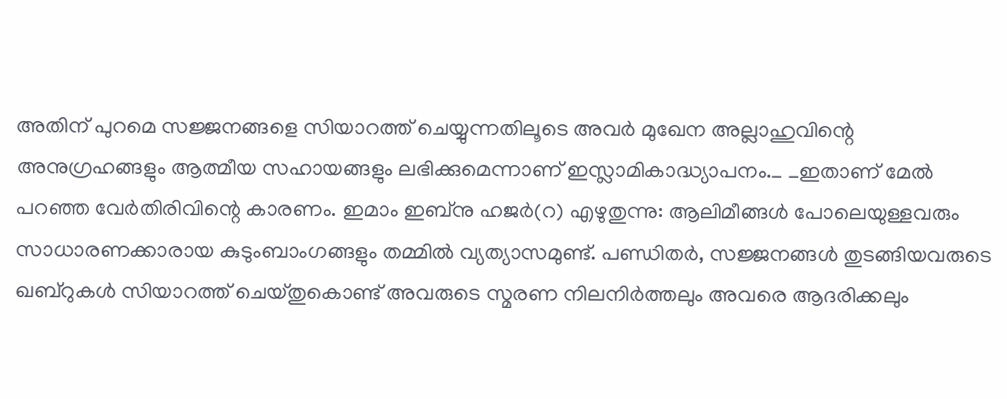അതിന് പുറമെ സജ്ജനങ്ങളെ സിയാറത്ത് ചെയ്യുന്നതിലൂടെ അവര്‍ മുഖേന അല്ലാഹുവിന്റെ അനുഗ്രഹങ്ങളും ആത്മീയ സഹായങ്ങളും ലഭിക്കുമെന്നാണ് ഇസ്ലാമികാദ്ധ്യാപനം._ _ഇതാണ് മേല്‍ പറഞ്ഞ വേര്‍തിരിവിന്റെ കാരണം. ഇമാം ഇബ്നു ഹജര്‍(റ) എഴുതുന്നു: ആലിമീങ്ങള്‍ പോലെയുള്ളവരും സാധാരണക്കാരായ കുടുംബാംഗങ്ങളും തമ്മില്‍ വ്യത്യാസമുണ്ട്. പണ്ഡിതര്‍, സജ്ജനങ്ങള്‍ തുടങ്ങിയവരുടെ ഖബ്റുകള്‍ സിയാറത്ത് ചെയ്തുകൊണ്ട് അവരുടെ സ്മരണ നിലനിര്‍ത്തലും അവരെ ആദരിക്കലും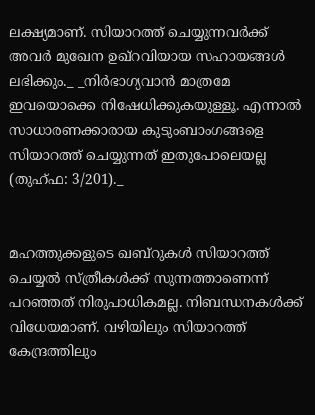ലക്ഷ്യമാണ്. സിയാറത്ത് ചെയ്യുന്നവര്‍ക്ക് അവര്‍ മുഖേന ഉഖ്റവിയായ സഹായങ്ങള്‍ ലഭിക്കും._ _നിര്‍ഭാഗ്യവാന്‍ മാത്രമേ ഇവയൊക്കെ നിഷേധിക്കുകയുള്ളൂ. എന്നാല്‍ സാധാരണക്കാരായ കുടുംബാംഗങ്ങളെ സിയാറത്ത് ചെയ്യുന്നത് ഇതുപോലെയല്ല (തുഹ്ഫ: 3/201)._


മഹത്തുക്കളുടെ ഖബ്റുകള്‍ സിയാറത്ത് ചെയ്യല്‍ സ്ത്രീകള്‍ക്ക് സുന്നത്താണെന്ന് പറഞ്ഞത് നിരുപാധികമല്ല. നിബന്ധനകള്‍ക്ക് വിധേയമാണ്. വഴിയിലും സിയാറത്ത് കേന്ദ്രത്തിലും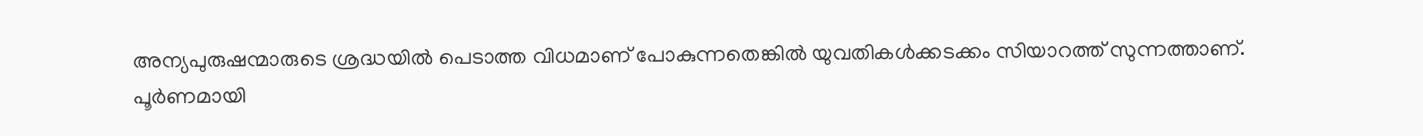അന്യപുരുഷന്മാരുടെ ശ്രദ്ധയില്‍ പെടാത്ത വിധമാണ് പോകുന്നതെങ്കില്‍ യുവതികള്‍ക്കടക്കം സിയാറത്ത് സുന്നത്താണ്. പൂര്‍ണമായി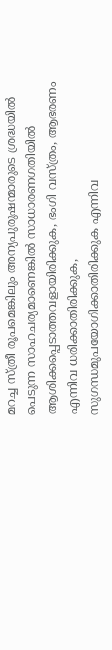മറച്ച സ്ത്രീ രൂപമെങ്കിലും അന്യപുരുഷന്മാരുടെ ശ്രദ്ധയില്‍ പെടുന്ന സാഹചര്യമാണെങ്കില്‍ സാധാരണഗതിയില്‍ ആശിക്കപ്പെടാത്തവളായിരിക്കുക, ഭംഗി വസ്ത്രം, ആഭരണം എന്നിവ ധരിക്കാതിരിക്കുക, സുഗന്ധമുപയോഗിക്കാതിരിക്കുക എന്നിവ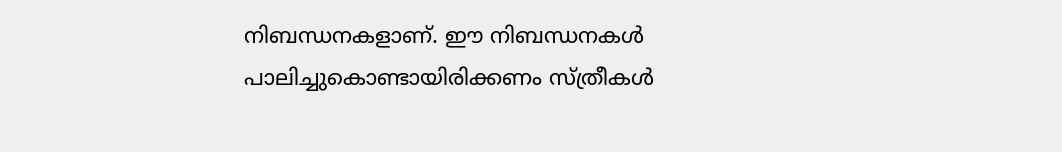നിബന്ധനകളാണ്. ഈ നിബന്ധനകള്‍ പാലിച്ചുകൊണ്ടായിരിക്കണം സ്ത്രീകള്‍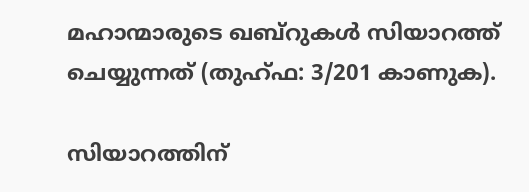മഹാന്മാരുടെ ഖബ്റുകള്‍ സിയാറത്ത് ചെയ്യുന്നത് (തുഹ്ഫ: 3/201 കാണുക).

സിയാറത്തിന്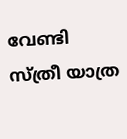വേണ്ടി സ്ത്രീ യാത്ര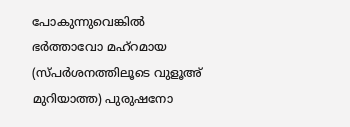പോകുന്നുവെങ്കില്‍ ഭര്‍ത്താവോ മഹ്റമായ (സ്പര്‍ശനത്തിലൂടെ വുളൂഅ് മുറിയാത്ത) പുരുഷനോ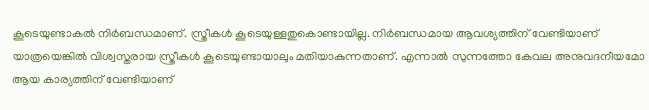കൂടെയുണ്ടാകല്‍ നിര്‍ബന്ധമാണ്. സ്ത്രീകള്‍ കൂടെയുള്ളതുകൊണ്ടായില്ല. നിര്‍ബന്ധമായ ആവശ്യത്തിന് വേണ്ടിയാണ് യാത്രയെങ്കില്‍ വിശ്വസ്തരായ സ്ത്രീകള്‍ കൂടെയുണ്ടായാലും മതിയാകുന്നതാണ്. എന്നാല്‍ സുന്നത്തോ കേവല അനുവദനീയമോ ആയ കാര്യത്തിന് വേണ്ടിയാണ്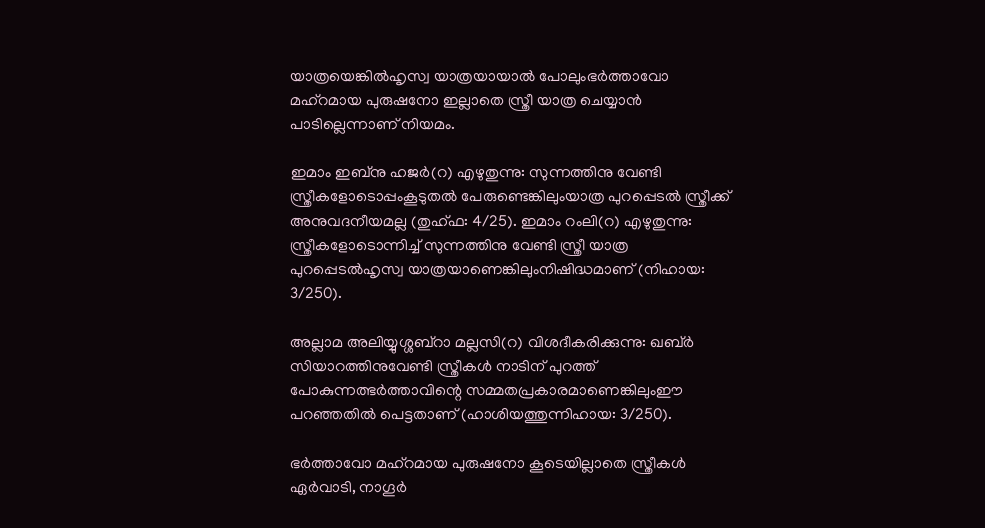യാത്രയെങ്കില്‍ഹൃസ്വ യാത്രയായാല്‍ പോലുംഭര്‍ത്താവോ മഹ്റമായ പുരുഷനോ ഇല്ലാതെ സ്ത്രീ യാത്ര ചെയ്യാന്‍ പാടില്ലെന്നാണ് നിയമം.

ഇമാം ഇബ്നു ഹജര്‍(റ) എഴുതുന്നു: സുന്നത്തിനു വേണ്ടി സ്ത്രീകളോടൊപ്പംകൂടുതല്‍ പേരുണ്ടെങ്കിലുംയാത്ര പുറപ്പെടല്‍ സ്ത്രീക്ക് അനുവദനീയമല്ല (തുഹ്ഫ: 4/25). ഇമാം റംലി(റ) എഴുതുന്നു: സ്ത്രീകളോടൊന്നിച്ച് സുന്നത്തിനു വേണ്ടി സ്ത്രീ യാത്ര പുറപ്പെടല്‍ഹൃസ്വ യാത്രയാണെങ്കിലുംനിഷിദ്ധമാണ് (നിഹായ: 3/250).

അല്ലാമ അലിയ്യുശ്ശബ്റാ മല്ലസി(റ) വിശദീകരിക്കുന്നു: ഖബ്ര്‍ സിയാറത്തിനുവേണ്ടി സ്ത്രീകള്‍ നാടിന് പുറത്ത് പോകുന്നത്ഭര്‍ത്താവിന്റെ സമ്മതപ്രകാരമാണെങ്കിലുംഈ പറഞ്ഞതില്‍ പെട്ടതാണ് (ഹാശിയത്തുന്നിഹായ: 3/250).

ഭര്‍ത്താവോ മഹ്റമായ പുരുഷനോ കൂടെയില്ലാതെ സ്ത്രീകള്‍ ഏര്‍വാടി, നാഗൂര്‍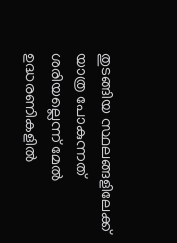തുടങ്ങിയ സ്ഥലങ്ങളിലേക്ക് യാത്ര പോകുന്നത് ശരിയല്ലെന്ന് മേല്‍ ഉദ്ധരണികളില്‍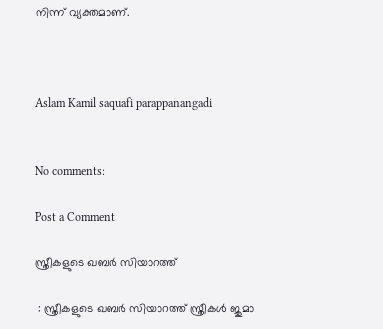നിന്ന് വ്യക്തമാണ്.



Aslam Kamil saquafi parappanangadi


No comments:

Post a Comment

സ്ത്രീകളുടെ ഖബര്‍ സിയാറത്ത്

 : സ്ത്രീകളുടെ ഖബര്‍ സിയാറത്ത് സ്ത്രീകൾ ജുമാ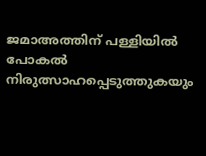ജമാഅത്തിന് പള്ളിയിൽ പോകൽ നിരുത്സാഹപ്പെടുത്തുകയും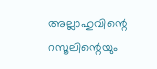അല്ലാഹുവിന്റെ റസൂലിന്റെയും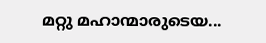മറ്റു മഹാന്മാരുടെയ...